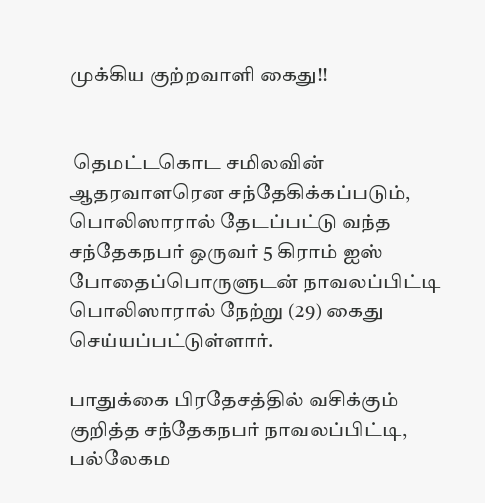முக்கிய குற்றவாளி கைது!!


 தெமட்டகொட சமிலவின் ஆதரவாளரென சந்தேகிக்கப்படும், பொலிஸாரால் தேடப்பட்டு வந்த சந்தேகநபர் ஒருவர் 5 கிராம் ஐஸ் போதைப்பொருளுடன் நாவலப்பிட்டி பொலிஸாரால் நேற்று (29) கைது செய்யப்பட்டுள்ளார்.

பாதுக்கை பிரதேசத்தில் வசிக்கும் குறித்த சந்தேகநபர் நாவலப்பிட்டி, பல்லேகம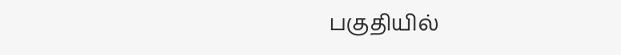பகுதியில்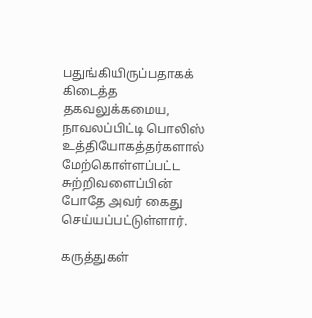பதுங்கியிருப்பதாகக் கிடைத்த தகவலுக்கமைய, நாவலப்பிட்டி பொலிஸ் உத்தியோகத்தர்களால் மேற்கொள்ளப்பட்ட சுற்றிவளைப்பின் போதே அவர் கைது செய்யப்பட்டுள்ளார்.

கருத்துகள்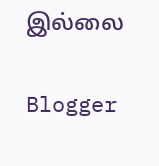இல்லை

Blogger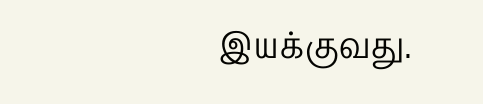இயக்குவது.